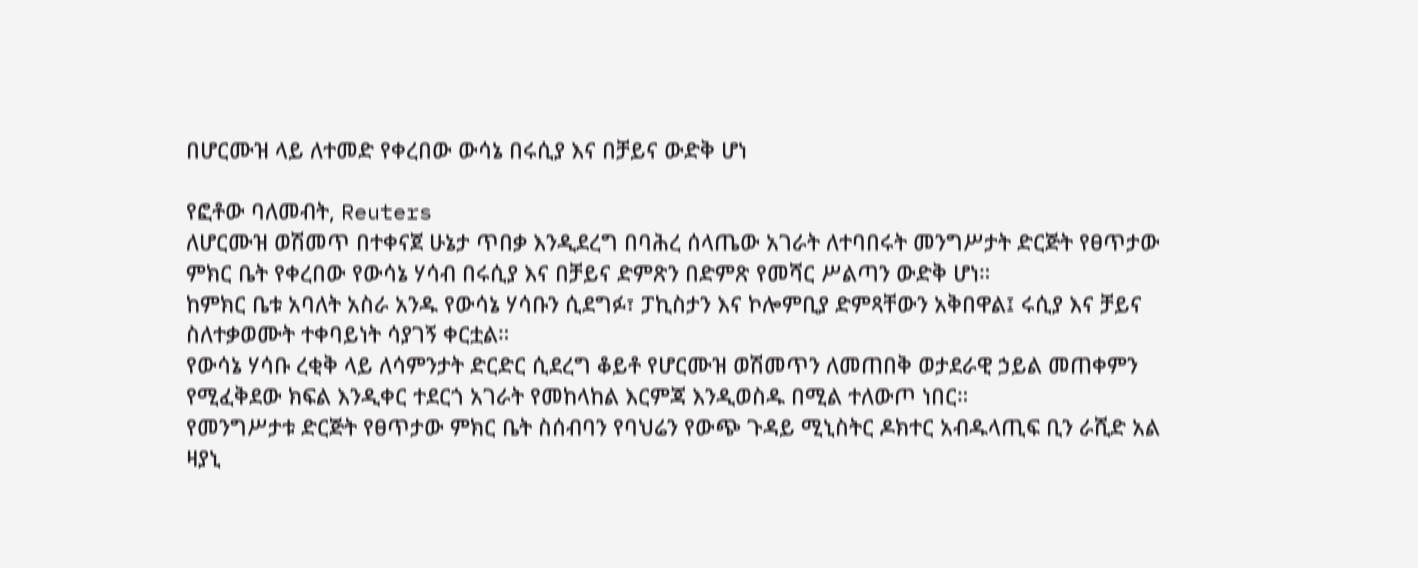በሆርሙዝ ላይ ለተመድ የቀረበው ውሳኔ በሩሲያ እና በቻይና ውድቅ ሆነ

የፎቶው ባለመብት, Reuters
ለሆርሙዝ ወሽመጥ በተቀናጀ ሁኔታ ጥበቃ እንዲደረግ በባሕረ ሰላጤው አገራት ለተባበሩት መንግሥታት ድርጅት የፀጥታው ምክር ቤት የቀረበው የውሳኔ ሃሳብ በሩሲያ እና በቻይና ድምጽን በድምጽ የመሻር ሥልጣን ውድቅ ሆነ።
ከምክር ቤቱ አባለት አስራ አንዱ የውሳኔ ሃሳቡን ሲደግፉ፣ ፓኪስታን እና ኮሎምቢያ ድምጻቸውን አቅበዋል፤ ሩሲያ እና ቻይና ስለተቃወሙት ተቀባይነት ሳያገኝ ቀርቷል።
የውሳኔ ሃሳቡ ረቂቅ ላይ ለሳምንታት ድርድር ሲደረግ ቆይቶ የሆርሙዝ ወሽመጥን ለመጠበቅ ወታደራዊ ኃይል መጠቀምን የሚፈቅደው ክፍል እንዲቀር ተደርጎ አገራት የመከላከል እርምጃ እንዲወስዱ በሚል ተለውጦ ነበር።
የመንግሥታቱ ድርጅት የፀጥታው ምክር ቤት ስሰብባን የባህሬን የውጭ ጉዳይ ሚኒስትር ዶክተር አብዱላጢፍ ቢን ራሺድ አል ዛያኒ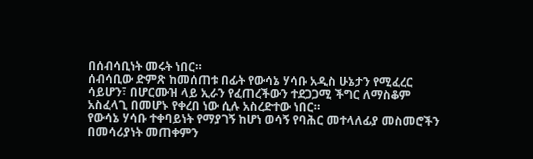በሰብሳቢነት መሩት ነበር።
ሰብሳቢው ድምጽ ከመሰጠቱ በፊት የውሳኔ ሃሳቡ አዲስ ሁኔታን የሚፈረር ሳይሆን፣ በሆርሙዝ ላይ ኢራን የፈጠረችውን ተደጋጋሚ ችግር ለማስቆም አስፈላጊ በመሆኑ የቀረበ ነው ሲሉ አስረድተው ነበር።
የውሳኔ ሃሳቡ ተቀባይነት የማያገኝ ከሆነ ወሳኝ የባሕር መተላለፊያ መስመሮችን በመሳሪያነት መጠቀምን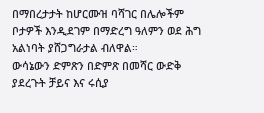በማበረታታት ከሆርሙዝ ባሻገር በሌሎችም ቦታዎች እንዲደገም በማድረግ ዓለምን ወደ ሕግ አልነባት ያሸጋግራታል ብለዋል።
ውሳኔውን ድምጽን በድምጽ በመሻር ውድቅ ያደረጉት ቻይና እና ሩሲያ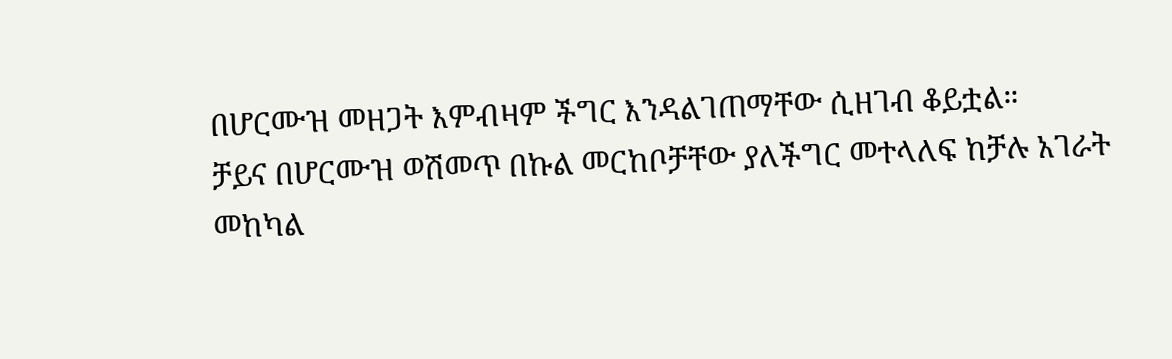በሆርሙዝ መዘጋት እምብዛም ችግር እንዳልገጠማቸው ሲዘገብ ቆይቷል።
ቻይና በሆርሙዝ ወሽመጥ በኩል መርከቦቻቸው ያለችግር መተላለፍ ከቻሉ አገራት መከካል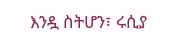እንዷ ስትሆን፣ ሩሲያ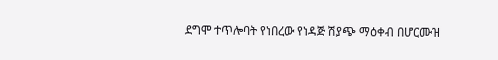ደግሞ ተጥሎባት የነበረው የነዳጅ ሽያጭ ማዕቀብ በሆርሙዝ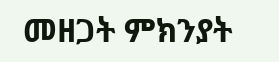መዘጋት ምክንያት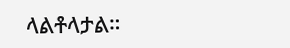ላልቶላታል።